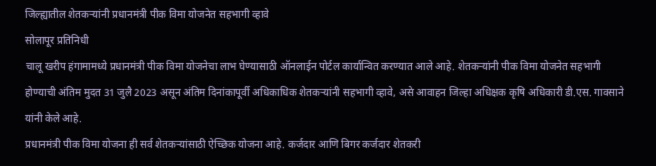जिल्ह्यातील शेतकऱ्यांनी प्रधानमंत्री पीक विमा योजनेत सहभागी व्हावे
सोलापूर प्रतिनिधी
चालू खरीप हंगामामध्ये प्रधानमंत्री पीक विमा योजनेचा लाभ घेण्यासाठी ऑनलाईन पोर्टल कार्यान्वित करण्यात आले आहे. शेतकऱ्यांनी पीक विमा योजनेत सहभागी होण्याची अंतिम मुदत 31 जुलै 2023 असून अंतिम दिनांकापूर्वी अधिकाधिक शेतकऱ्यांनी सहभागी व्हावे, असे आवाहन जिल्हा अधिक्षक कृषि अधिकारी डी.एस. गावसाने यांनी केले आहे.
प्रधानमंत्री पीक विमा योजना ही सर्व शेतकऱ्यांसाठी ऐच्छिक योजना आहे. कर्जदार आणि बिगर कर्जदार शेतकरी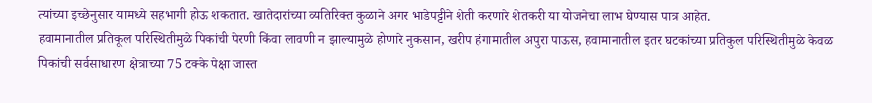त्यांच्या इच्छेनुसार यामध्ये सहभागी होऊ शकतात. खातेदारांच्या व्यतिरिक्त कुळाने अगर भाडेपट्टीने शेती करणारे शेतकरी या योजनेचा लाभ घेण्यास पात्र आहेत.
हवामानातील प्रतिकूल परिस्थितीमुळे पिकांची पेरणी किंवा लावणी न झाल्यामुळे होणारे नुकसान, खरीप हंगामातील अपुरा पाऊस, हवामानातील इतर घटकांच्या प्रतिकुल परिस्थितीमुळे केवळ पिकांची सर्वसाधारण क्षेत्राच्या 75 टक्के पेक्षा जास्त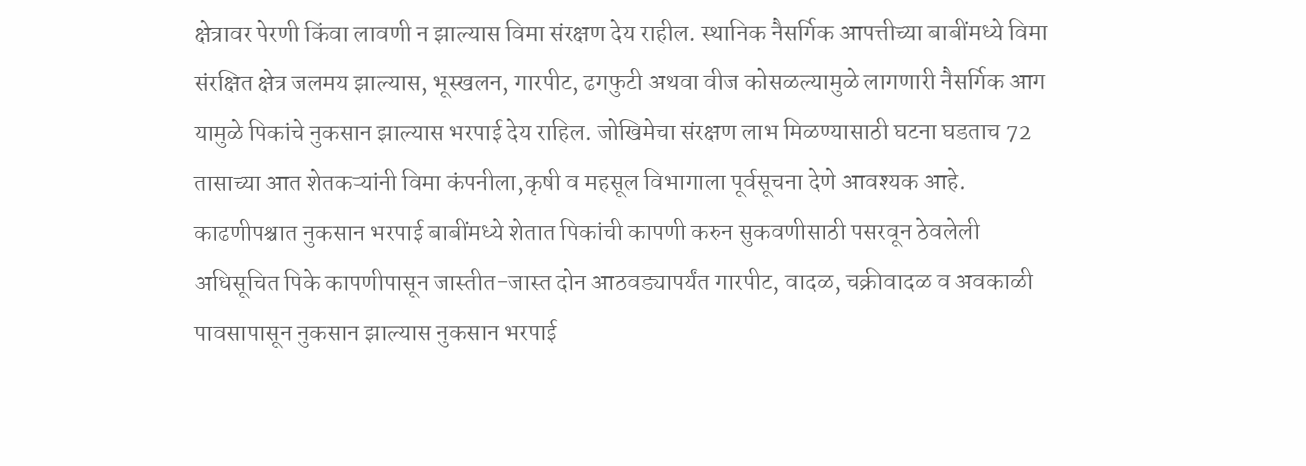क्षेत्रावर पेरणी किंवा लावणी न झाल्यास विमा संरक्षण देय राहील. स्थानिक नैसर्गिक आपत्तीच्या बाबींमध्ये विमा संरक्षित क्षेत्र जलमय झाल्यास, भूस्खलन, गारपीट, ढगफुटी अथवा वीज कोसळल्यामुळे लागणारी नैसर्गिक आग यामुळे पिकांचे नुकसान झाल्यास भरपाई देय राहिल. जोखिमेचा संरक्षण लाभ मिळण्यासाठी घटना घडताच 72 तासाच्या आत शेतकऱ्यांनी विमा कंपनीला,कृषी व महसूल विभागाला पूर्वसूचना देणे आवश्यक आहे. काढणीपश्चात नुकसान भरपाई बाबींमध्ये शेतात पिकांची कापणी करुन सुकवणीसाठी पसरवून ठेवलेली अधिसूचित पिके कापणीपासून जास्तीत-जास्त दोन आठवड्यापर्यंत गारपीट, वादळ, चक्रीवादळ व अवकाळी पावसापासून नुकसान झाल्यास नुकसान भरपाई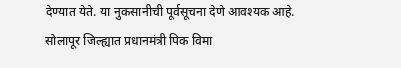देण्यात येते. या नुकसानीची पूर्वसूचना देणे आवश्यक आहे.
सोलापूर जिल्ह्यात प्रधानमंत्री पिक विमा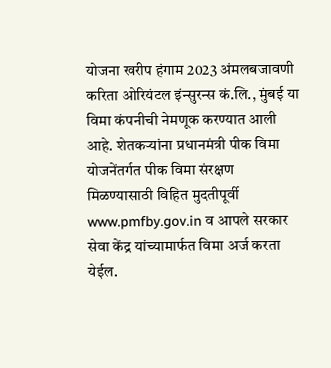योजना खरीप हंगाम 2023 अंमलबजावणी करिता ओरियंटल इंन्सुरन्स कं.लि., मुंबई या विमा कंपनीची नेमणूक करण्यात आली आहे. शेतकऱ्यांना प्रधानमंत्री पीक विमा योजनेंतर्गत पीक विमा संरक्षण मिळण्यासाठी विहित मुदतीपूर्वी www.pmfby.gov.in व आपले सरकार सेवा केंद्र यांच्यामार्फत विमा अर्ज करता येईल.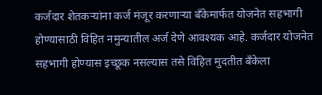कर्जदार शेतकऱ्यांना कर्ज मंजूर करणाऱ्या बँकेमार्फत योजनेत सहभागी होण्यासाठी विहित नमुन्यातील अर्ज देणे आवश्यक आहे. कर्जदार योजनेत सहभागी होण्यास इच्छूक नसल्यास तसे विहित मुदतीत बँकेला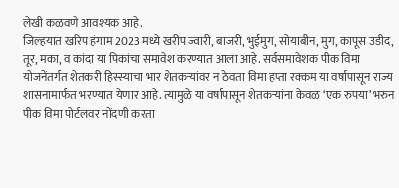लेखी कळवणे आवश्यक आहे.
जिल्हयात खरिप हंगाम 2023 मध्ये खरीप ज्वारी, बाजरी, भुईमुग, सोयाबीन, मुग, कापूस उडीद, तूर, मका, व कांदा या पिकांचा समावेश करण्यात आला आहे. सर्वसमावेशक पीक विमा योजनेंतर्गत शेतकरी हिस्स्याचा भार शेतकऱ्यांवर न ठेवता विमा हप्ता रक्कम या वर्षापासून राज्य शासनामार्फत भरण्यात येणार आहे. त्यामुळे या वर्षापासून शेतकऱ्यांना केवळ ‘एक रुपया’ भरुन पीक विमा पोर्टलवर नोंदणी करता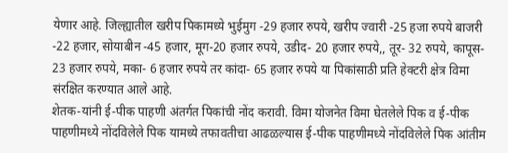येणार आहे. जिल्ह्यातील खरीप पिकामध्ये भुईमुग -29 हजार रुपये, खरीप ज्वारी -25 हजा रुपये बाजरी -22 हजार, सोयाबीन -45 हजार, मूग-20 हजार रुपये, उडीद- 20 हजार रुपये,, तूर- 32 रुपये, कापूस- 23 हजार रुपये, मका- 6 हजार रुपये तर कांदा- 65 हजार रुपये या पिकांसाठी प्रति हेक्टरी क्षेत्र विमा संरक्षित करण्यात आले आहे.
शेतक-यांनी ई-पीक पाहणी अंतर्गत पिकांची नोंद करावी. विमा योजनेत विमा घेतलेले पिक व ई-पीक पाहणीमध्ये नोंदविलेले पिक यामध्ये तफावतीचा आढळल्यास ई-पीक पाहणीमध्ये नोंदविलेले पिक आंतीम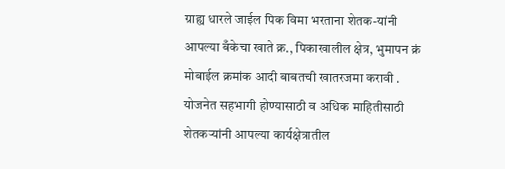ग्राह्य धारले जाईल पिक विमा भरताना शेतक-यांनी आपल्या बँकेचा खाते क्र., पिकाखालील क्षेत्र, भुमापन क्रं मोबाईल क्रमांक आदी बाबतची खातरजमा करावी .
योजनेत सहभागी होण्यासाठी व अधिक माहितीसाठी शेतकऱ्यांनी आपल्या कार्यक्षेत्रातील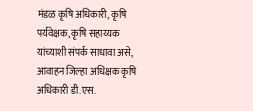मंडळ कृषि अधिकारी, कृषि पर्यवेक्षक, कृषि सहाय्यक यांच्याशी संपर्क साधावा असे, आवाहन जिल्हा अधिक्षक कृषि अधिकारी डी.एस.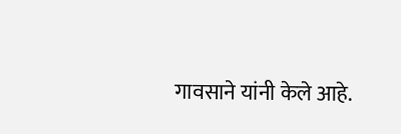गावसाने यांनी केले आहे.